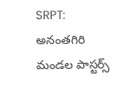SRPT: అనంతగిరి మండల పాస్టర్స్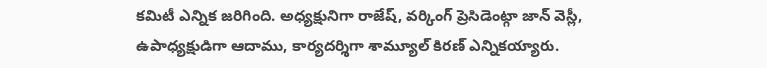కమిటీ ఎన్నిక జరిగింది. అధ్యక్షునిగా రాజేష్, వర్కింగ్ ప్రెసిడెంట్గా జాన్ వెస్లీ, ఉపాధ్యక్షుడిగా ఆదాము, కార్యదర్శిగా శామ్యూల్ కిరణ్ ఎన్నికయ్యారు.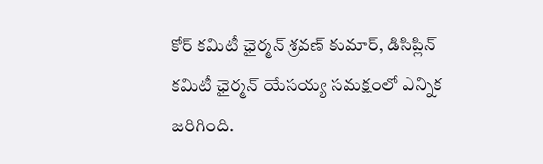కోర్ కమిటీ ఛైర్మన్ శ్రవణ్ కుమార్, డిసిప్లిన్ కమిటీ ఛైర్మన్ యేసయ్య సమక్షంలో ఎన్నిక జరిగింది.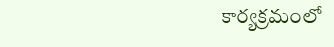కార్యక్రమంలో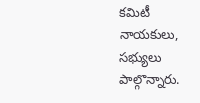కమిటీ నాయకులు, సభ్యులు పాల్గొన్నారు.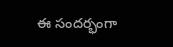ఈ సందర్భంగా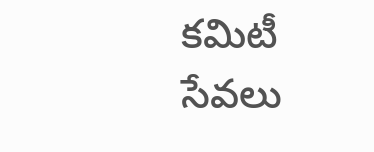కమిటీ సేవలు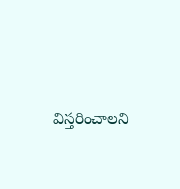విస్తరించాలని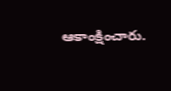ఆకాంక్షించారు.